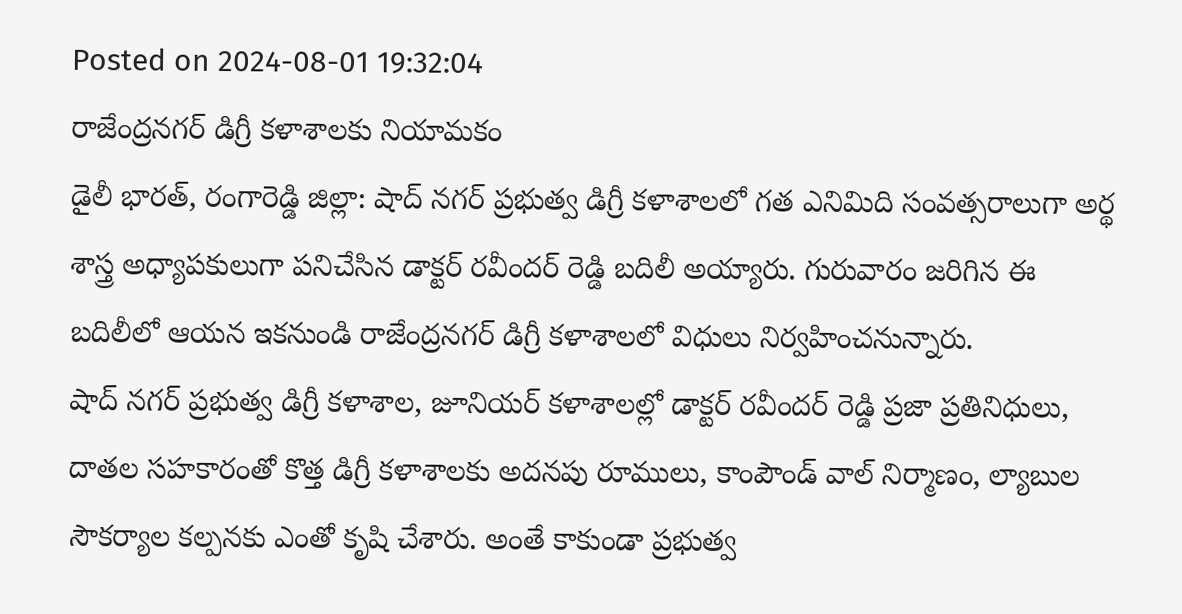Posted on 2024-08-01 19:32:04
రాజేంద్రనగర్ డిగ్రీ కళాశాలకు నియామకం
డైలీ భారత్, రంగారెడ్డి జిల్లా: షాద్ నగర్ ప్రభుత్వ డిగ్రీ కళాశాలలో గత ఎనిమిది సంవత్సరాలుగా అర్థ శాస్త్ర అధ్యాపకులుగా పనిచేసిన డాక్టర్ రవీందర్ రెడ్డి బదిలీ అయ్యారు. గురువారం జరిగిన ఈ బదిలీలో ఆయన ఇకనుండి రాజేంద్రనగర్ డిగ్రీ కళాశాలలో విధులు నిర్వహించనున్నారు.
షాద్ నగర్ ప్రభుత్వ డిగ్రీ కళాశాల, జూనియర్ కళాశాలల్లో డాక్టర్ రవీందర్ రెడ్డి ప్రజా ప్రతినిధులు, దాతల సహకారంతో కొత్త డిగ్రీ కళాశాలకు అదనపు రూములు, కాంపౌండ్ వాల్ నిర్మాణం, ల్యాబుల సౌకర్యాల కల్పనకు ఎంతో కృషి చేశారు. అంతే కాకుండా ప్రభుత్వ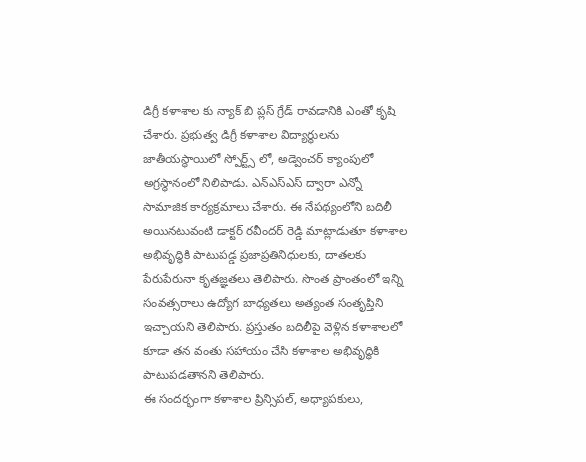డిగ్రీ కళాశాల కు న్యాక్ బి ప్లస్ గ్రేడ్ రావడానికి ఎంతో కృషి చేశారు. ప్రభుత్వ డిగ్రీ కళాశాల విద్యార్థులను జాతీయస్థాయిలో స్పోర్ట్స్ లో, అడ్వెంచర్ క్యాంపులో అగ్రస్థానంలో నిలిపాడు. ఎన్ఎస్ఎస్ ద్వారా ఎన్నో సామాజిక కార్యక్రమాలు చేశారు. ఈ నేపథ్యంలోని బదిలీ అయినటువంటి డాక్టర్ రవీందర్ రెడ్డి మాట్లాడుతూ కళాశాల అభివృద్ధికి పాటుపడ్డ ప్రజాప్రతినిధులకు, దాతలకు పేరుపేరునా కృతజ్ఞతలు తెలిపారు. సొంత ప్రాంతంలో ఇన్ని సంవత్సరాలు ఉద్యోగ బాధ్యతలు అత్యంత సంతృప్తిని ఇచ్చాయని తెలిపారు. ప్రస్తుతం బదిలీపై వెళ్లిన కళాశాలలో కూడా తన వంతు సహాయం చేసి కళాశాల అభివృద్ధికి పాటుపడతానని తెలిపారు.
ఈ సందర్భంగా కళాశాల ప్రిన్సిపల్, అధ్యాపకులు,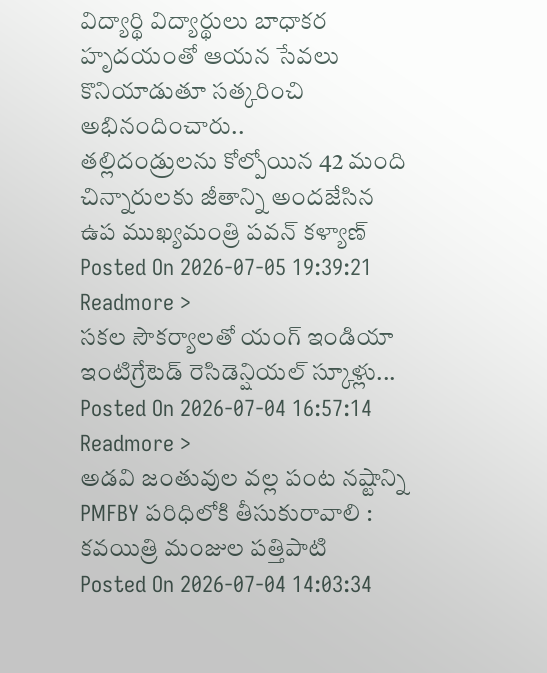విద్యార్థి విద్యార్థులు బాధాకర హృదయంతో ఆయన సేవలు కొనియాడుతూ సత్కరించి అభినందించారు..
తల్లిదండ్రులను కోల్పోయిన 42 మంది చిన్నారులకు జీతాన్ని అందజేసిన ఉప ముఖ్యమంత్రి పవన్ కళ్యాణ్
Posted On 2026-07-05 19:39:21
Readmore >
సకల సౌకర్యాలతో యంగ్ ఇండియా ఇంటిగ్రేటెడ్ రెసిడెన్షియల్ స్కూళ్లు...
Posted On 2026-07-04 16:57:14
Readmore >
అడవి జంతువుల వల్ల పంట నష్టాన్ని PMFBY పరిధిలోకి తీసుకురావాలి : కవయిత్రి మంజుల పత్తిపాటి
Posted On 2026-07-04 14:03:34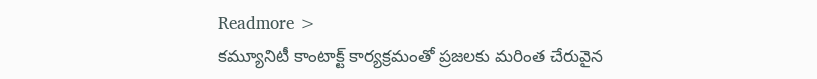Readmore >
కమ్యూనిటీ కాంటాక్ట్ కార్యక్రమంతో ప్రజలకు మరింత చేరువైన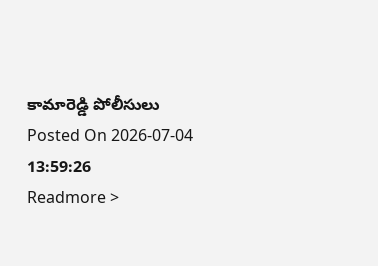కామారెడ్డి పోలీసులు
Posted On 2026-07-04 13:59:26
Readmore >